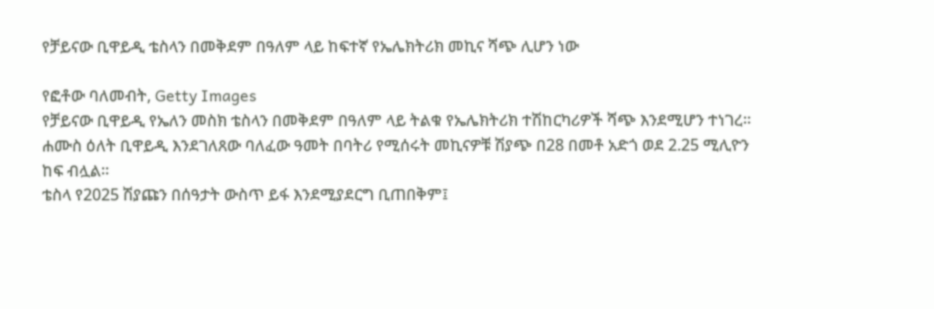የቻይናው ቢዋይዲ ቴስላን በመቅደም በዓለም ላይ ከፍተኛ የኤሌክትሪክ መኪና ሻጭ ሊሆን ነው

የፎቶው ባለመብት, Getty Images
የቻይናው ቢዋይዲ የኤለን መስክ ቴስላን በመቅደም በዓለም ላይ ትልቁ የኤሌክትሪክ ተሽከርካሪዎች ሻጭ እንደሚሆን ተነገረ።
ሐሙስ ዕለት ቢዋይዲ እንደገለጸው ባለፈው ዓመት በባትሪ የሚሰሩት መኪናዎቹ ሽያጭ በ28 በመቶ አድጎ ወደ 2.25 ሚሊዮን ከፍ ብሏል።
ቴስላ የ2025 ሽያጩን በሰዓታት ውስጥ ይፋ እንደሚያደርግ ቢጠበቅም፤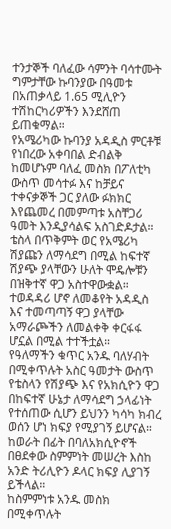ተንታኞች ባለፈው ሳምንት ባሳተሙት ግምታቸው ኩባንያው በዓመቱ በአጠቃላይ 1.65 ሚሊዮን ተሽከርካሪዎችን እንደሸጠ ይጠቁማል።
የአሜሪካው ኩባንያ አዳዲስ ምርቶቹ የነበረው አቀባበል ድብልቅ ከመሆኑም ባለፈ መስክ በፖለቲካ ውስጥ መሳተፉ እና ከቻይና ተቀናቃኞች ጋር ያለው ፉክክር እየጨመረ በመምጣቱ አስቸጋሪ ዓመት እንዲያሳልፍ አስገድዶታል።
ቴስላ በጥቅምት ወር የአሜሪካ ሽያጩን ለማሳደግ በሚል ከፍተኛ ሽያጭ ያላቸውን ሁለት ሞዴሎቹን በዝቅተኛ ዋጋ አስተዋውቋል። ተወዳዳሪ ሆኖ ለመቆየት አዳዲስ እና ተመጣጣኝ ዋጋ ያላቸው አማራጮችን ለመልቀቅ ቀርፋፋ ሆኗል በሚል ተተችቷል።
የዓለማችን ቁጥር አንዱ ባለሃብት በሚቀጥሉት አስር ዓመታት ውስጥ የቴስላን የሽያጭ እና የአክሲዮን ዋጋ በከፍተኛ ሁኔታ ለማሳደግ ኃላፊነት የተሰጠው ሲሆን ይህንን ካሳካ ክብረ ወሰን ሆነ ክፍያ የሚያገኝ ይሆናል። ከወራት በፊት በባለአክሲዮኖች በፀደቀው ስምምነት መሠረት እስከ አንድ ትሪሊዮን ዶላር ክፍያ ሊያገኝ ይችላል።
ከስምምነቱ አንዱ መስክ በሚቀጥሉት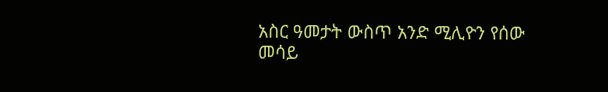አስር ዓመታት ውስጥ አንድ ሚሊዮን የሰው መሳይ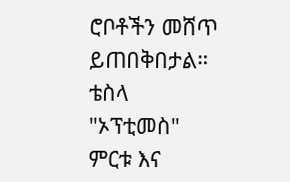ሮቦቶችን መሸጥ ይጠበቅበታል። ቴስላ "ኦፕቲመስ" ምርቱ እና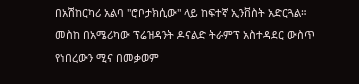በአሽከርካሪ አልባ "ሮቦታክሲው" ላይ ከፍተኛ ኢንቨስት አድርጓል።
መስከ በአሜሪካው ፕሬዝዳንት ዶናልድ ትራምፕ አስተዳደር ውስጥ የነበረውን ሚና በመቃወም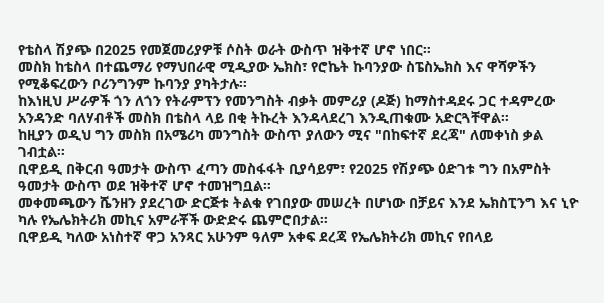የቴስላ ሽያጭ በ2025 የመጀመሪያዎቹ ሶስት ወራት ውስጥ ዝቅተኛ ሆኖ ነበር።
መስክ ከቴስላ በተጨማሪ የማህበራዊ ሚዲያው ኤክስ፣ የሮኬት ኩባንያው ስፔስኤክስ እና ዋሻዎችን የሚቆፍረውን ቦሪንግንም ኩባንያ ያካትታሉ።
ከእነዚህ ሥራዎች ጎን ለጎን የትራምፕን የመንግስት ብቃት መምሪያ (ዶጅ) ከማስተዳደሩ ጋር ተዳምረው አንዳንድ ባለሃብቶች መስክ በቴስላ ላይ በቂ ትኩረት እንዳላደረገ እንዲጠቁሙ አድርጓቸዋል።
ከዚያን ወዲህ ግን መስክ በአሜሪካ መንግስት ውስጥ ያለውን ሚና "በከፍተኛ ደረጃ" ለመቀነስ ቃል ገብቷል።
ቢዋይዲ በቅርብ ዓመታት ውስጥ ፈጣን መስፋፋት ቢያሳይም፣ የ2025 የሽያጭ ዕድገቱ ግን በአምስት ዓመታት ውስጥ ወደ ዝቅተኛ ሆኖ ተመዝግቧል።
መቀመጫውን ሼንዘን ያደረገው ድርጅቱ ትልቁ የገበያው መሠረት በሆነው በቻይና እንደ ኤክስፒንግ እና ኒዮ ካሉ የኤሌክትሪክ መኪና አምራቾች ውድድሩ ጨምሮበታል።
ቢዋይዲ ካለው አነስተኛ ዋጋ አንጻር አሁንም ዓለም አቀፍ ደረጃ የኤሌክትሪክ መኪና የበላይ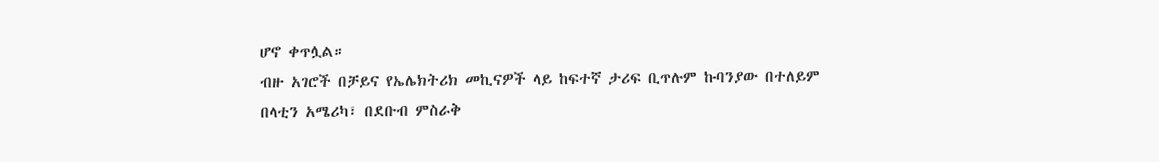ሆኖ ቀጥሏል።
ብዙ አገሮች በቻይና የኤሌክትሪክ መኪናዎች ላይ ከፍተኛ ታሪፍ ቢጥሉም ኩባንያው በተለይም በላቲን አሜሪካ፣ በደቡብ ምስራቅ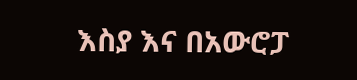እስያ እና በአውሮፓ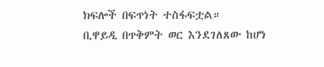ክፍሎች በፍጥነት ተስፋፍቷል።
ቢዋይዲ በጥቅምት ወር እንደገለጸው ከሆነ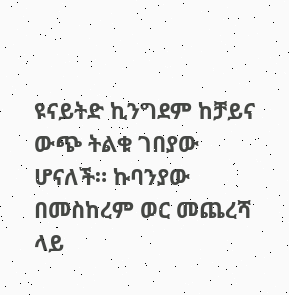ዩናይትድ ኪንግደም ከቻይና ውጭ ትልቁ ገበያው ሆናለች። ኩባንያው በመስከረም ወር መጨረሻ ላይ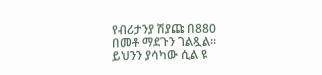የብሪታንያ ሽያጩ በ880 በመቶ ማደጉን ገልጿል። ይህንን ያሳካው ሲል ዩ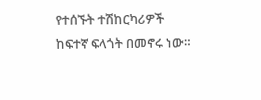የተሰኙት ተሽከርካሪዎች ከፍተኛ ፍላጎት በመኖሩ ነው።